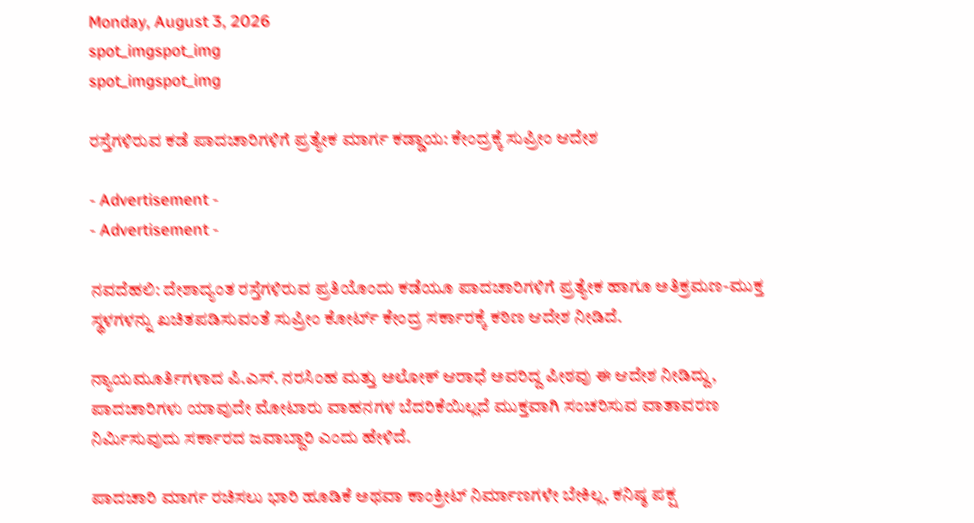Monday, August 3, 2026
spot_imgspot_img
spot_imgspot_img

ರಸ್ತೆಗಳಿರುವ ಕಡೆ ಪಾದಚಾರಿಗಳಿಗೆ ಪ್ರತ್ಯೇಕ ಮಾರ್ಗ ಕಡ್ಡಾಯ: ಕೇಂದ್ರಕ್ಕೆ ಸುಪ್ರೀಂ ಆದೇಶ

- Advertisement -
- Advertisement -

ನವದೆಹಲಿ: ದೇಶಾದ್ಯಂತ ರಸ್ತೆಗಳಿರುವ ಪ್ರತಿಯೊಂದು ಕಡೆಯೂ ಪಾದಚಾರಿಗಳಿಗೆ ಪ್ರತ್ಯೇಕ ಹಾಗೂ ಅತಿಕ್ರಮಣ-ಮುಕ್ತ ಸ್ಥಳಗಳನ್ನು ಖಚಿತಪಡಿಸುವಂತೆ ಸುಪ್ರೀಂ ಕೋರ್ಟ್ ಕೇಂದ್ರ ಸರ್ಕಾರಕ್ಕೆ ಕಠಿಣ ಆದೇಶ ನೀಡಿದೆ.

ನ್ಯಾಯಮೂರ್ತಿಗಳಾದ ಪಿ.ಎಸ್. ನರಸಿಂಹ ಮತ್ತು ಅಲೋಕ್ ಆರಾಧೆ ಅವರಿದ್ದ ಪೀಠವು ಈ ಆದೇಶ ನೀಡಿದ್ದು, ಪಾದಚಾರಿಗಳು ಯಾವುದೇ ಮೋಟಾರು ವಾಹನಗಳ ಬೆದರಿಕೆಯಿಲ್ಲದೆ ಮುಕ್ತವಾಗಿ ಸಂಚರಿಸುವ ವಾತಾವರಣ ನಿರ್ಮಿಸುವುದು ಸರ್ಕಾರದ ಜವಾಬ್ದಾರಿ ಎಂದು ಹೇಳಿದೆ.

ಪಾದಚಾರಿ ಮಾರ್ಗ ರಚಿಸಲು ಭಾರಿ ಹೂಡಿಕೆ ಅಥವಾ ಕಾಂಕ್ರೀಟ್ ನಿರ್ಮಾಣಗಳೇ ಬೇಕಿಲ್ಲ. ಕನಿಷ್ಠ ಪಕ್ಷ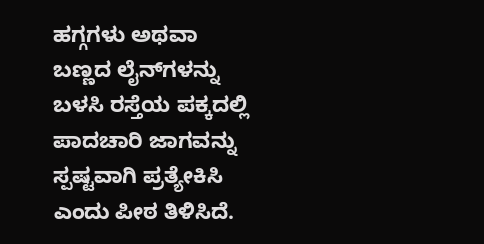ಹಗ್ಗಗಳು ಅಥವಾ ಬಣ್ಣದ ಲೈನ್‌ಗಳನ್ನು ಬಳಸಿ ರಸ್ತೆಯ ಪಕ್ಕದಲ್ಲಿ ಪಾದಚಾರಿ ಜಾಗವನ್ನು ಸ್ಪಷ್ಟವಾಗಿ ಪ್ರತ್ಯೇಕಿಸಿ ಎಂದು ಪೀಠ ತಿಳಿಸಿದೆ.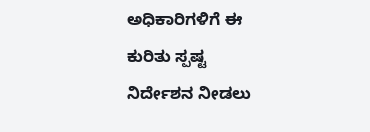ಅಧಿಕಾರಿಗಳಿಗೆ ಈ ಕುರಿತು ಸ್ಪಷ್ಟ ನಿರ್ದೇಶನ ನೀಡಲು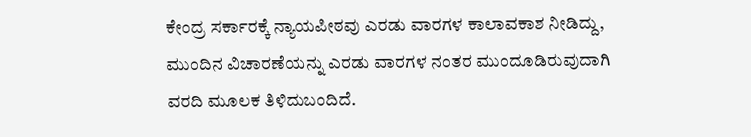ಕೇಂದ್ರ ಸರ್ಕಾರಕ್ಕೆ ನ್ಯಾಯಪೀಠವು ಎರಡು ವಾರಗಳ ಕಾಲಾವಕಾಶ ನೀಡಿದ್ದು, ಮುಂದಿನ ವಿಚಾರಣೆಯನ್ನು ಎರಡು ವಾರಗಳ ನಂತರ ಮುಂದೂಡಿರುವುದಾಗಿ ವರದಿ ಮೂಲಕ ತಿಳಿದುಬಂದಿದೆ.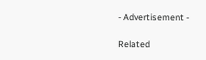- Advertisement -

Related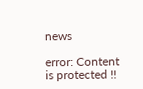news

error: Content is protected !!